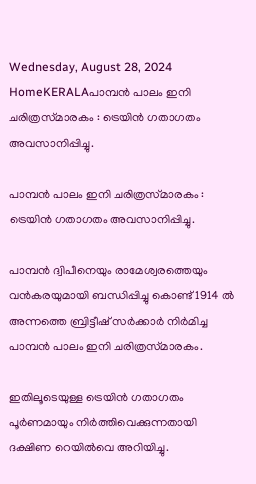Wednesday, August 28, 2024
HomeKERALAപാമ്പന്‍ പാലം ഇനി ചരിത്രസ്‌മാരകം : ട്രെയിന്‍ ഗതാഗതം അവസാനിപ്പിച്ചു.

പാമ്പന്‍ പാലം ഇനി ചരിത്രസ്‌മാരകം : ട്രെയിന്‍ ഗതാഗതം അവസാനിപ്പിച്ചു.

പാമ്പന്‍ ദ്വിപീനെയും രാമേശ്വരത്തെയും വന്‍കരയുമായി ബന്ധിപ്പിച്ചു കൊണ്ട് 1914 ല്‍ അന്നത്തെ ബ്രിട്ടീഷ് സര്‍ക്കാര്‍ നിര്‍മിച്ച പാമ്പന്‍ പാലം ഇനി ചരിത്രസ്‌മാരകം.

ഇതിലൂടെയുള്ള ട്രെയിന്‍ ഗതാഗതം പൂര്‍ണമായും നിര്‍ത്തിവെക്കുന്നതായി ദക്ഷിണ റെയില്‍വെ അറിയിച്ചു.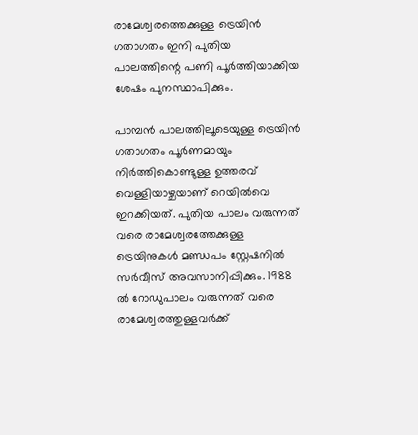രാമേശ്വരത്തെക്കുള്ള ട്രെയിന്‍ ഗതാഗതം ഇനി പുതിയ പാലത്തിന്റെ പണി പൂര്‍ത്തിയാക്കിയ ശേഷം പുനസ്ഥാപിക്കും.

പാമ്പന്‍ പാലത്തിലൂടെയുള്ള ട്രെയിന്‍ ഗതാഗതം പൂര്‍ണമായും നിര്‍ത്തികൊണ്ടുള്ള ഉത്തരവ് വെള്ളിയാഴ്ചയാണ് റെയില്‍വെ ഇറക്കിയത്. പുതിയ പാലം വരുന്നത് വരെ രാമേശ്വരത്തേക്കുള്ള ട്രെയിനുകള്‍ മണ്ഡപം സ്റ്റേഷനില്‍ സര്‍വീസ് അവസാനിപ്പിക്കും. 1988 ല്‍ റോഡുപാലം വരുന്നത് വരെ രാമേശ്വരത്തുള്ളവര്‍ക്ക്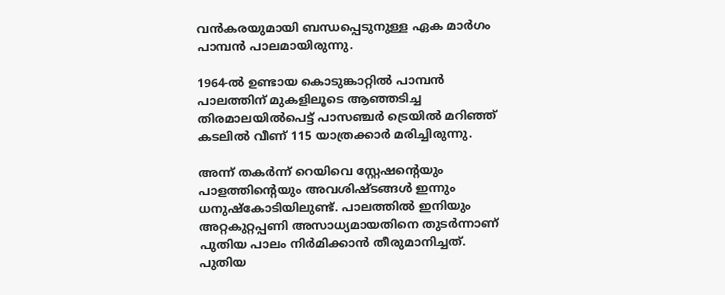വന്‍കരയുമായി ബന്ധപ്പെടുനുള്ള ഏക മാര്‍ഗം പാമ്പന്‍ പാലമായിരുന്നു.

1964-ല്‍ ഉണ്ടായ കൊടുങ്കാറ്റില്‍ പാമ്പന്‍ പാലത്തിന് മുകളിലൂടെ ആഞ്ഞടിച്ച തിരമാലയില്‍പെട്ട് പാസഞ്ചര്‍ ട്രെയില്‍ മറിഞ്ഞ് കടലില്‍ വീണ് 115 യാത്രക്കാര്‍ മരിച്ചിരുന്നു.

അന്ന് തകര്‍ന്ന് റെയിവെ സ്റ്റേഷന്റെയും പാളത്തിന്റെയും അവശിഷ്ടങ്ങള്‍ ഇന്നും ധനുഷ്‌കോടിയിലുണ്ട്. പാലത്തില്‍ ഇനിയും അറ്റകുറ്റപ്പണി അസാധ്യമായതിനെ തുടര്‍ന്നാണ് പുതിയ പാലം നിര്‍മിക്കാന്‍ തീരുമാനിച്ചത്. പുതിയ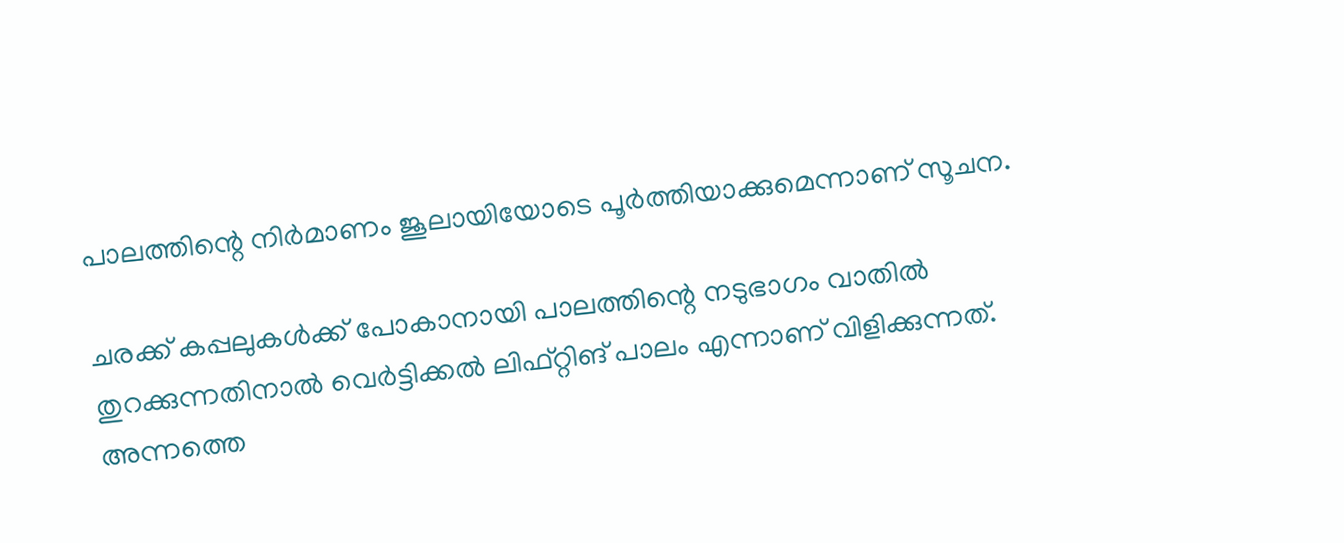പാലത്തിന്റെ നിര്‍മാണം ജൂലായിയോടെ പൂർത്തിയാക്കുമെന്നാണ് സൂചന.

ചരക്ക് കപ്പലുകള്‍ക്ക് പോകാനായി പാലത്തിന്റെ നടുഭാഗം വാതില്‍ തുറക്കുന്നതിനാല്‍ വെര്‍ട്ടിക്കല്‍ ലിഫ്റ്റിങ് പാലം എന്നാണ് വിളിക്കുന്നത്. അന്നത്തെ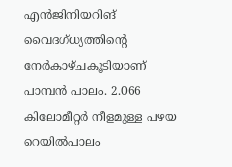എന്‍ജിനിയറിങ് വൈദഗ്‌ധ്യത്തിന്റെ നേര്‍കാഴ്ചകൂടിയാണ് പാമ്പൻ പാലം. 2.066 കിലോമീറ്റര്‍ നീളമുള്ള പഴയ റെയില്‍പാലം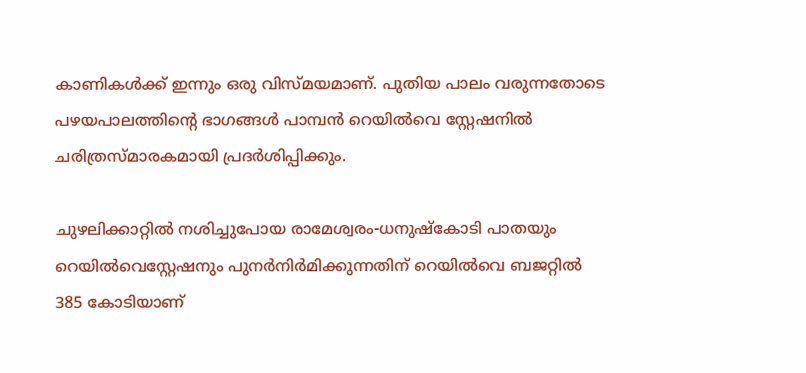കാണികള്‍ക്ക് ഇന്നും ഒരു വിസ്‌മയമാണ്. പുതിയ പാലം വരുന്നതോടെ പഴയപാലത്തിന്റെ ഭാഗങ്ങള്‍ പാമ്പന്‍ റെയില്‍വെ സ്റ്റേഷനില്‍ ചരിത്രസ്‌മാരകമായി പ്രദര്‍ശിപ്പിക്കും.

ചുഴലിക്കാറ്റില്‍ നശിച്ചുപോയ രാമേശ്വരം-ധനുഷ്കോടി പാതയും റെയില്‍വെസ്റ്റേഷനും പുനര്‍നിര്‍മിക്കുന്നതിന് റെയില്‍വെ ബജറ്റില്‍ 385 കോടിയാണ്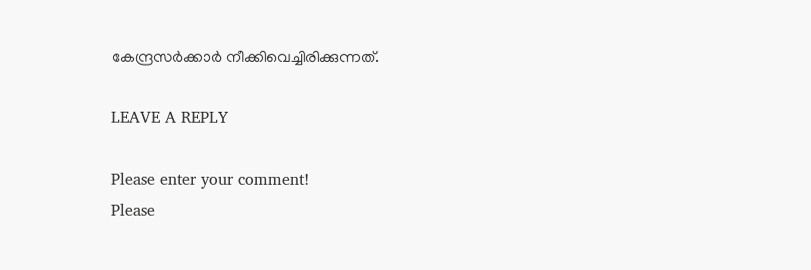കേന്ദ്രസർക്കാർ നീക്കിവെച്ചിരിക്കുന്നത്.

LEAVE A REPLY

Please enter your comment!
Please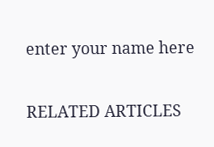enter your name here

RELATED ARTICLES